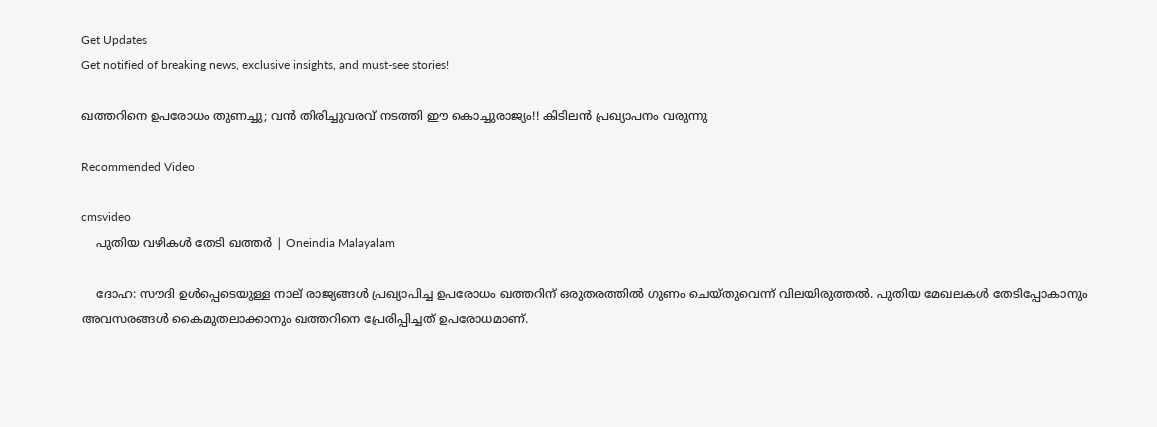Get Updates
Get notified of breaking news, exclusive insights, and must-see stories!

ഖത്തറിനെ ഉപരോധം തുണച്ചു; വന്‍ തിരിച്ചുവരവ് നടത്തി ഈ കൊച്ചുരാജ്യം!! കിടിലന്‍ പ്രഖ്യാപനം വരുന്നു

Recommended Video

cmsvideo
    പുതിയ വഴികള്‍ തേടി ഖത്തര്‍ | Oneindia Malayalam

    ദോഹ: സൗദി ഉള്‍പ്പെടെയുള്ള നാല് രാജ്യങ്ങള്‍ പ്രഖ്യാപിച്ച ഉപരോധം ഖത്തറിന് ഒരുതരത്തില്‍ ഗുണം ചെയ്തുവെന്ന് വിലയിരുത്തല്‍. പുതിയ മേഖലകള്‍ തേടിപ്പോകാനും അവസരങ്ങള്‍ കൈമുതലാക്കാനും ഖത്തറിനെ പ്രേരിപ്പിച്ചത് ഉപരോധമാണ്.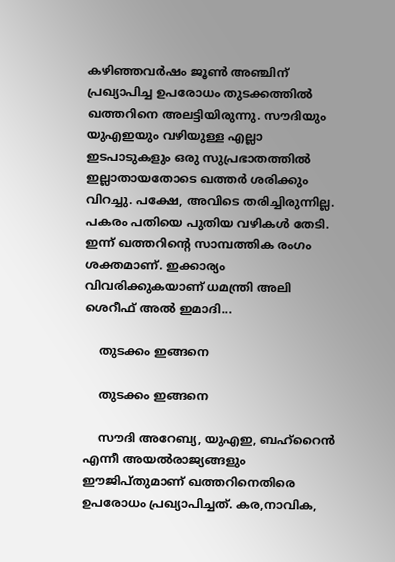കഴിഞ്ഞവര്‍ഷം ജൂണ്‍ അഞ്ചിന് പ്രഖ്യാപിച്ച ഉപരോധം തുടക്കത്തില്‍ ഖത്തറിനെ അലട്ടിയിരുന്നു. സൗദിയും യുഎഇയും വഴിയുള്ള എല്ലാ ഇടപാടുകളും ഒരു സുപ്രഭാതത്തില്‍ ഇല്ലാതായതോടെ ഖത്തര്‍ ശരിക്കും വിറച്ചു. പക്ഷേ, അവിടെ തരിച്ചിരുന്നില്ല. പകരം പതിയെ പുതിയ വഴികള്‍ തേടി. ഇന്ന് ഖത്തറിന്റെ സാമ്പത്തിക രംഗം ശക്തമാണ്. ഇക്കാര്യം വിവരിക്കുകയാണ് ധമന്ത്രി അലി ശെറീഫ് അല്‍ ഇമാദി...

    തുടക്കം ഇങ്ങനെ

    തുടക്കം ഇങ്ങനെ

    സൗദി അറേബ്യ, യുഎഇ, ബഹ്‌റൈന്‍ എന്നീ അയല്‍രാജ്യങ്ങളും ഈജിപ്തുമാണ് ഖത്തറിനെതിരെ ഉപരോധം പ്രഖ്യാപിച്ചത്. കര,നാവിക,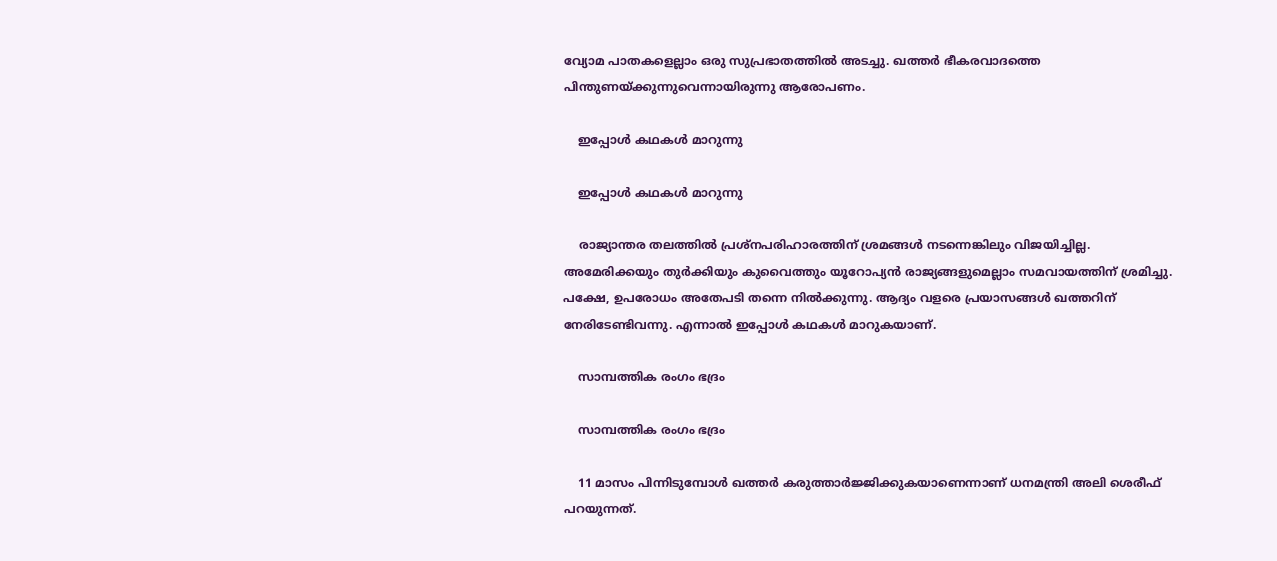വ്യോമ പാതകളെല്ലാം ഒരു സുപ്രഭാതത്തില്‍ അടച്ചു. ഖത്തര്‍ ഭീകരവാദത്തെ പിന്തുണയ്ക്കുന്നുവെന്നായിരുന്നു ആരോപണം.

    ഇപ്പോള്‍ കഥകള്‍ മാറുന്നു

    ഇപ്പോള്‍ കഥകള്‍ മാറുന്നു

    രാജ്യാന്തര തലത്തില്‍ പ്രശ്‌നപരിഹാരത്തിന് ശ്രമങ്ങള്‍ നടന്നെങ്കിലും വിജയിച്ചില്ല. അമേരിക്കയും തുര്‍ക്കിയും കുവൈത്തും യൂറോപ്യന്‍ രാജ്യങ്ങളുമെല്ലാം സമവായത്തിന് ശ്രമിച്ചു. പക്ഷേ, ഉപരോധം അതേപടി തന്നെ നില്‍ക്കുന്നു. ആദ്യം വളരെ പ്രയാസങ്ങള്‍ ഖത്തറിന് നേരിടേണ്ടിവന്നു. എന്നാല്‍ ഇപ്പോള്‍ കഥകള്‍ മാറുകയാണ്.

    സാമ്പത്തിക രംഗം ഭദ്രം

    സാമ്പത്തിക രംഗം ഭദ്രം

    11 മാസം പിന്നിടുമ്പോള്‍ ഖത്തര്‍ കരുത്താര്‍ജ്ജിക്കുകയാണെന്നാണ് ധനമന്ത്രി അലി ശെരീഫ് പറയുന്നത്.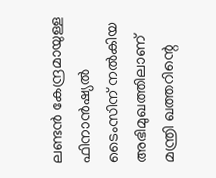ലണ്ടന്‍ കേന്ദ്രമായുള്ള ഫിനാന്‍ഷ്യല്‍ ടൈംസിന് നല്‍കിയ അഭിമുഖത്തിലാണ് മന്ത്രി ഖത്തറിന്റെ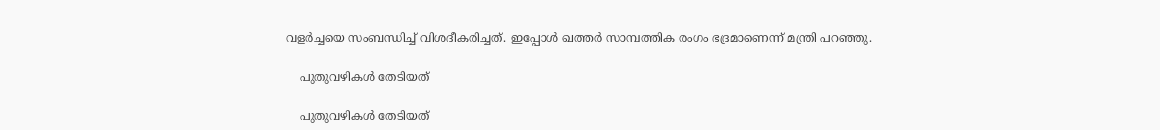വളര്‍ച്ചയെ സംബന്ധിച്ച് വിശദീകരിച്ചത്. ഇപ്പോള്‍ ഖത്തര്‍ സാമ്പത്തിക രംഗം ഭദ്രമാണെന്ന് മന്ത്രി പറഞ്ഞു.

    പുതുവഴികള്‍ തേടിയത്

    പുതുവഴികള്‍ തേടിയത്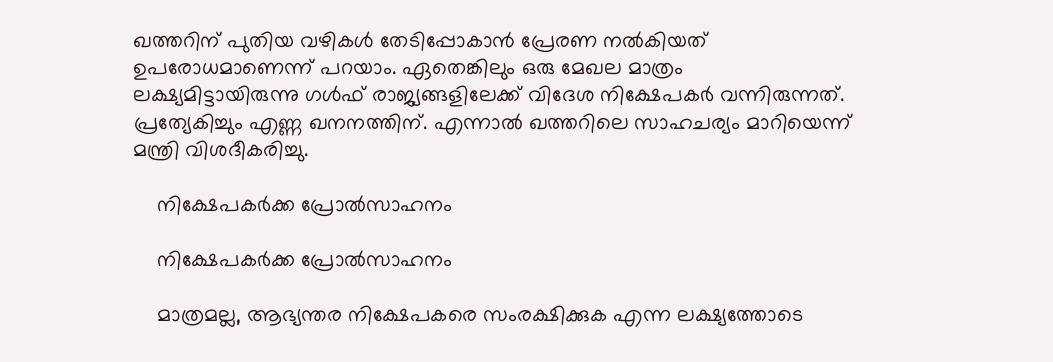ഖത്തറിന് പുതിയ വഴികള്‍ തേടിപ്പോകാന്‍ പ്രേരണ നല്‍കിയത് ഉപരോധമാണെന്ന് പറയാം. ഏതെങ്കിലും ഒരു മേഖല മാത്രം ലക്ഷ്യമിട്ടായിരുന്നു ഗള്‍ഫ് രാജ്യങ്ങളിലേക്ക് വിദേശ നിക്ഷേപകര്‍ വന്നിരുന്നത്. പ്രത്യേകിച്ചും എണ്ണ ഖനനത്തിന്. എന്നാല്‍ ഖത്തറിലെ സാഹചര്യം മാറിയെന്ന് മന്ത്രി വിശദീകരിച്ചു.

    നിക്ഷേപകര്‍ക്ക പ്രോല്‍സാഹനം

    നിക്ഷേപകര്‍ക്ക പ്രോല്‍സാഹനം

    മാത്രമല്ല, ആഭ്യന്തര നിക്ഷേപകരെ സംരക്ഷിക്കുക എന്ന ലക്ഷ്യത്തോടെ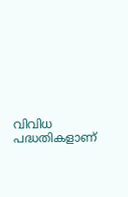വിവിധ പദ്ധതികളാണ്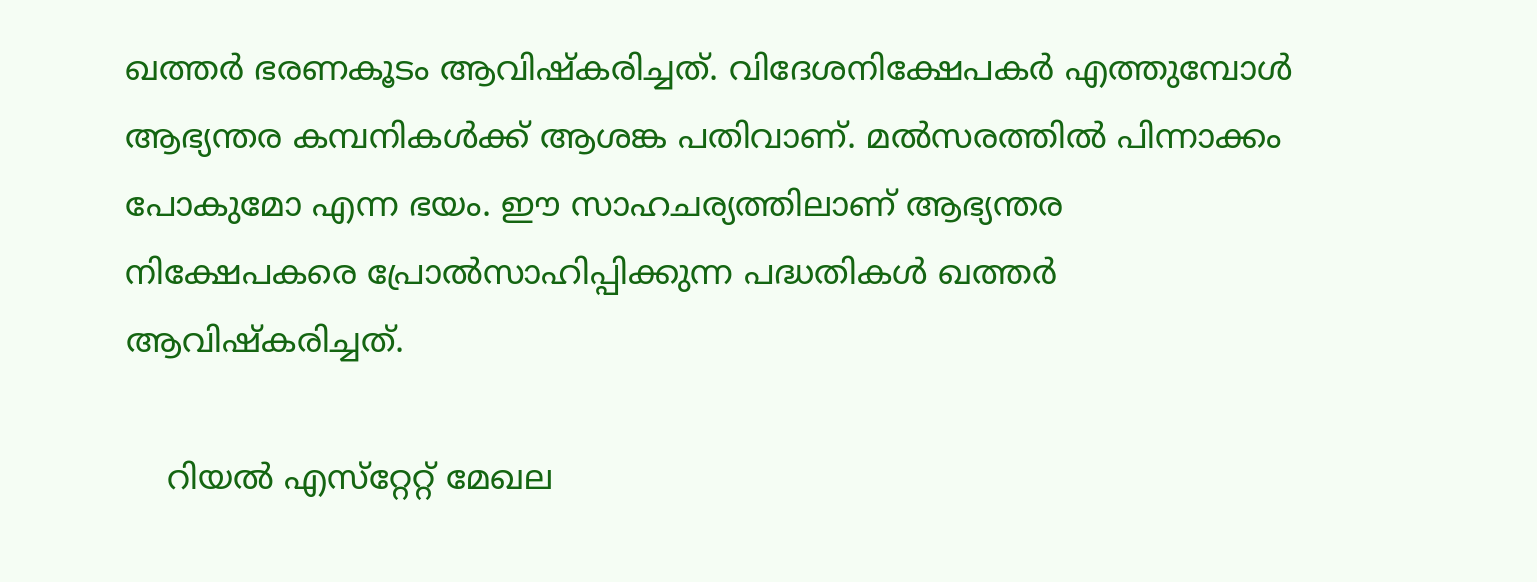ഖത്തര്‍ ഭരണകൂടം ആവിഷ്‌കരിച്ചത്. വിദേശനിക്ഷേപകര്‍ എത്തുമ്പോള്‍ ആഭ്യന്തര കമ്പനികള്‍ക്ക് ആശങ്ക പതിവാണ്. മല്‍സരത്തില്‍ പിന്നാക്കം പോകുമോ എന്ന ഭയം. ഈ സാഹചര്യത്തിലാണ് ആഭ്യന്തര നിക്ഷേപകരെ പ്രോല്‍സാഹിപ്പിക്കുന്ന പദ്ധതികള്‍ ഖത്തര്‍ ആവിഷ്‌കരിച്ചത്.

    റിയല്‍ എസ്‌റ്റേറ്റ് മേഖല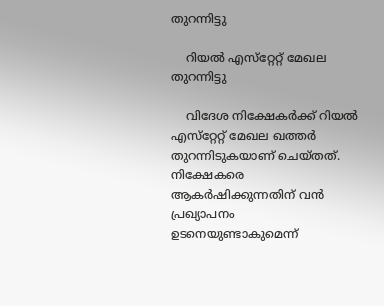തുറന്നിട്ടു

    റിയല്‍ എസ്‌റ്റേറ്റ് മേഖല തുറന്നിട്ടു

    വിദേശ നിക്ഷേകര്‍ക്ക് റിയല്‍ എസ്‌റ്റേറ്റ് മേഖല ഖത്തര്‍ തുറന്നിടുകയാണ് ചെയ്തത്. നിക്ഷേകരെ ആകര്‍ഷിക്കുന്നതിന് വന്‍ പ്രഖ്യാപനം ഉടനെയുണ്ടാകുമെന്ന്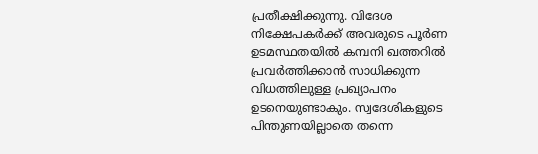പ്രതീക്ഷിക്കുന്നു. വിദേശ നിക്ഷേപകര്‍ക്ക് അവരുടെ പൂര്‍ണ ഉടമസ്ഥതയില്‍ കമ്പനി ഖത്തറില്‍ പ്രവര്‍ത്തിക്കാന്‍ സാധിക്കുന്ന വിധത്തിലുള്ള പ്രഖ്യാപനം ഉടനെയുണ്ടാകും. സ്വദേശികളുടെ പിന്തുണയില്ലാതെ തന്നെ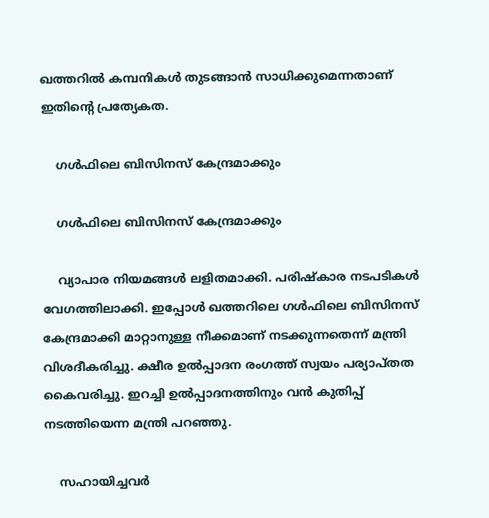ഖത്തറില്‍ കമ്പനികള്‍ തുടങ്ങാന്‍ സാധിക്കുമെന്നതാണ് ഇതിന്റെ പ്രത്യേകത.

    ഗള്‍ഫിലെ ബിസിനസ് കേന്ദ്രമാക്കും

    ഗള്‍ഫിലെ ബിസിനസ് കേന്ദ്രമാക്കും

    വ്യാപാര നിയമങ്ങള്‍ ലളിതമാക്കി. പരിഷ്‌കാര നടപടികള്‍ വേഗത്തിലാക്കി. ഇപ്പോള്‍ ഖത്തറിലെ ഗള്‍ഫിലെ ബിസിനസ് കേന്ദ്രമാക്കി മാറ്റാനുള്ള നീക്കമാണ് നടക്കുന്നതെന്ന് മന്ത്രി വിശദീകരിച്ചു. ക്ഷീര ഉല്‍പ്പാദന രംഗത്ത് സ്വയം പര്യാപ്തത കൈവരിച്ചു. ഇറച്ചി ഉല്‍പ്പാദനത്തിനും വന്‍ കുതിപ്പ് നടത്തിയെന്ന മന്ത്രി പറഞ്ഞു.

    സഹായിച്ചവര്‍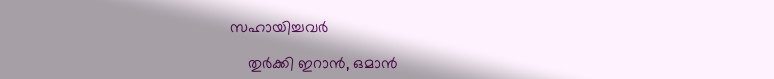സഹായിച്ചവര്‍

    തുര്‍ക്കി ഇറാന്‍, ഒമാന്‍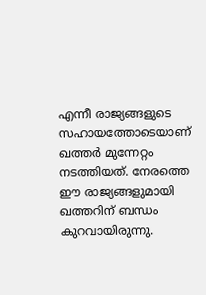എന്നീ രാജ്യങ്ങളുടെ സഹായത്തോടെയാണ് ഖത്തര്‍ മുന്നേറ്റം നടത്തിയത്. നേരത്തെ ഈ രാജ്യങ്ങളുമായി ഖത്തറിന് ബന്ധം കുറവായിരുന്നു.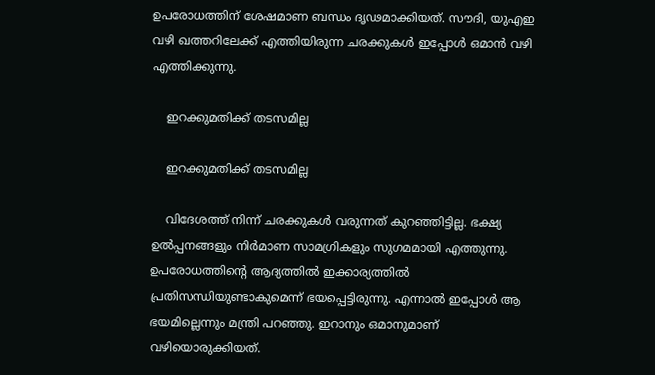ഉപരോധത്തിന് ശേഷമാണ ബന്ധം ദൃഢമാക്കിയത്. സൗദി, യുഎഇ വഴി ഖത്തറിലേക്ക് എത്തിയിരുന്ന ചരക്കുകള്‍ ഇപ്പോള്‍ ഒമാന്‍ വഴി എത്തിക്കുന്നു.

    ഇറക്കുമതിക്ക് തടസമില്ല

    ഇറക്കുമതിക്ക് തടസമില്ല

    വിദേശത്ത് നിന്ന് ചരക്കുകള്‍ വരുന്നത് കുറഞ്ഞിട്ടില്ല. ഭക്ഷ്യ ഉല്‍പ്പനങ്ങളും നിര്‍മാണ സാമഗ്രികളും സുഗമമായി എത്തുന്നു. ഉപരോധത്തിന്റെ ആദ്യത്തില്‍ ഇക്കാര്യത്തില്‍ പ്രതിസന്ധിയുണ്ടാകുമെന്ന് ഭയപ്പെട്ടിരുന്നു. എന്നാല്‍ ഇപ്പോള്‍ ആ ഭയമില്ലെന്നും മന്ത്രി പറഞ്ഞു. ഇറാനും ഒമാനുമാണ് വഴിയൊരുക്കിയത്.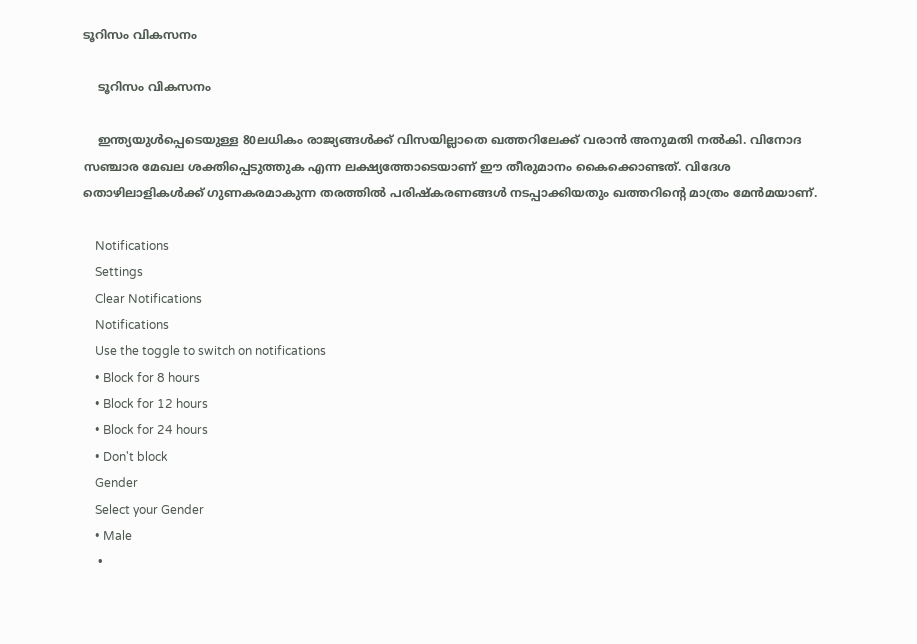ടൂറിസം വികസനം

    ടൂറിസം വികസനം

    ഇന്ത്യയുള്‍പ്പെടെയുള്ള 80ലധികം രാജ്യങ്ങള്‍ക്ക് വിസയില്ലാതെ ഖത്തറിലേക്ക് വരാന്‍ അനുമതി നല്‍കി. വിനോദ സഞ്ചാര മേഖല ശക്തിപ്പെടുത്തുക എന്ന ലക്ഷ്യത്തോടെയാണ് ഈ തീരുമാനം കൈക്കൊണ്ടത്. വിദേശ തൊഴിലാളികള്‍ക്ക് ഗുണകരമാകുന്ന തരത്തില്‍ പരിഷ്‌കരണങ്ങള്‍ നടപ്പാക്കിയതും ഖത്തറിന്റെ മാത്രം മേന്‍മയാണ്.

    Notifications
    Settings
    Clear Notifications
    Notifications
    Use the toggle to switch on notifications
    • Block for 8 hours
    • Block for 12 hours
    • Block for 24 hours
    • Don't block
    Gender
    Select your Gender
    • Male
    •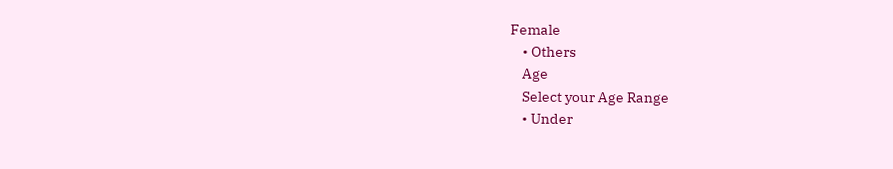Female
    • Others
    Age
    Select your Age Range
    • Under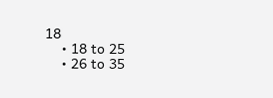18
    • 18 to 25
    • 26 to 35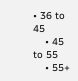• 36 to 45
    • 45 to 55
    • 55+